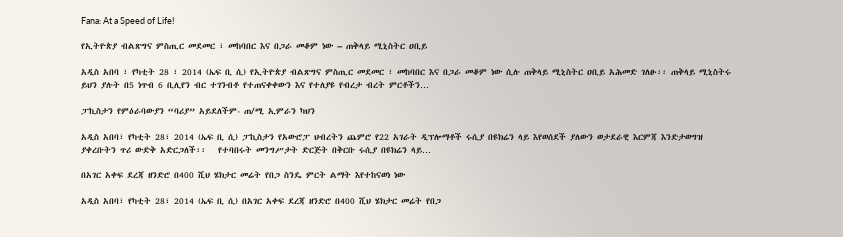Fana: At a Speed of Life!

የኢትዮጵያ ብልጽግና ምስጢር መደመር ፣ መከባበር እና በጋራ መቆም ነው – ጠቅላይ ሚኒስትር ዐቢይ

አዲስ አበባ ፣ የካቲት 28 ፣ 2014 (ኤፍ ቢ ሲ) የኢትዮጵያ ብልጽግና ምስጢር መደመር ፣ መከባበር እና በጋራ መቆም ነው ሲሉ ጠቅላይ ሚኒስትር ዐቢይ አሕመድ ገለፁ፡፡ ጠቅላይ ሚኒስትሩ ይህን ያሉት በ5 ነጥብ 6 ቢሊየን ብር ተገንብቶ የተጠናቀቀውን እና የተለያዩ የብረታ ብረት ምርቶችን…

ፓኪስታን የምዕራባውያን “ባሪያ” አይደለችም- ጠ/ሚ ኢምራን ካህን

አዲስ አበባ፣ የካቲት 28፣ 2014 (ኤፍ ቢ ሲ) ፓኪስታን የአውሮፓ ህብረትን ጨምሮ የ22 አገራት ዲፕሎማቶች ሩሲያ በዩክሬን ላይ እየወሰደች ያለውን ወታደራዊ እርምጃ እንድታወግዝ ያቀረቡትን ጥሪ ውድቅ አድርጋለች፡፡   የተባበሩት መንግሥታት ድርጅት በቅርቡ ሩሲያ በዩክሬን ላይ…

በአገር አቀፍ ደረጃ ዘንድሮ በ400 ሺህ ሄክታር መሬት የበጋ ስንዴ ምርት ልማት እየተከናወነ ነው

አዲስ አበባ፣ የካቲት 28፣ 2014 (ኤፍ ቢ ሲ) በአገር አቀፍ ደረጃ ዘንድሮ በ400 ሺህ ሄክታር መሬት የበጋ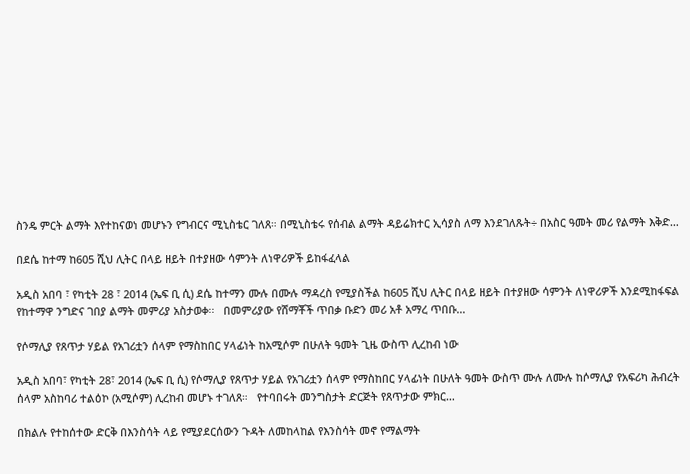ስንዴ ምርት ልማት እየተከናወነ መሆኑን የግብርና ሚኒስቴር ገለጸ። በሚኒስቴሩ የሰብል ልማት ዳይሬክተር ኢሳያስ ለማ እንደገለጹት÷ በአስር ዓመት መሪ የልማት እቅድ…

በደሴ ከተማ ከ605 ሺህ ሊትር በላይ ዘይት በተያዘው ሳምንት ለነዋሪዎች ይከፋፈላል

አዲስ አበባ ፣ የካቲት 28 ፣ 2014 (ኤፍ ቢ ሲ) ደሴ ከተማን ሙሉ በሙሉ ማዳረስ የሚያስችል ከ605 ሺህ ሊትር በላይ ዘይት በተያዘው ሳምንት ለነዋሪዎች እንደሚከፋፍል የከተማዋ ንግድና ገበያ ልማት መምሪያ አስታወቀ፡፡   በመምሪያው የሸማቾች ጥበቃ ቡድን መሪ አቶ አማረ ጥበቡ…

የሶማሊያ የጸጥታ ሃይል የአገሪቷን ሰላም የማስከበር ሃላፊነት ከአሚሶም በሁለት ዓመት ጊዜ ውስጥ ሊረከብ ነው

አዲስ አበባ፣ የካቲት 28፣ 2014 (ኤፍ ቢ ሲ) የሶማሊያ የጸጥታ ሃይል የአገሪቷን ሰላም የማስከበር ሃላፊነት በሁለት ዓመት ውስጥ ሙሉ ለሙሉ ከሶማሊያ የአፍሪካ ሕብረት ሰላም አስከባሪ ተልዕኮ (አሚሶም) ሊረከብ መሆኑ ተገለጸ።   የተባበሩት መንግስታት ድርጅት የጸጥታው ምክር…

በክልሉ የተከሰተው ድርቅ በእንስሳት ላይ የሚያደርሰውን ጉዳት ለመከላከል የእንስሳት መኖ የማልማት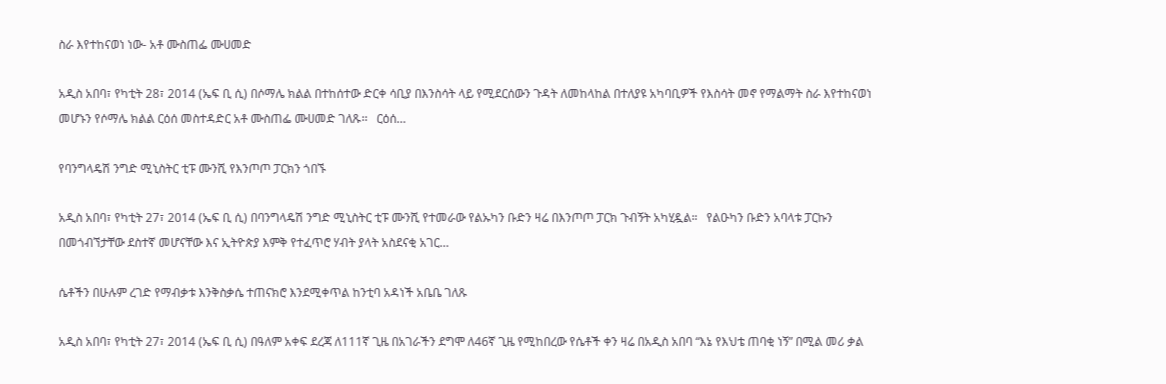ስራ እየተከናወነ ነው- አቶ ሙስጠፌ ሙሀመድ

አዲስ አበባ፣ የካቲት 28፣ 2014 (ኤፍ ቢ ሲ) በሶማሌ ክልል በተከሰተው ድርቀ ሳቢያ በእንስሳት ላይ የሚደርሰውን ጉዳት ለመከላከል በተለያዩ አካባቢዎች የእስሳት መኖ የማልማት ስራ እየተከናወነ መሆኑን የሶማሌ ክልል ርዕሰ መስተዳድር አቶ ሙስጠፌ ሙሀመድ ገለጹ፡፡   ርዕሰ…

የባንግላዴሽ ንግድ ሚኒስትር ቲፑ ሙንሺ የእንጦጦ ፓርክን ጎበኙ

አዲስ አበባ፣ የካቲት 27፣ 2014 (ኤፍ ቢ ሲ) በባንግላዴሽ ንግድ ሚኒስትር ቲፑ ሙንሺ የተመራው የልኡካን ቡድን ዛሬ በእንጦጦ ፓርክ ጉብኝት አካሂዷል።   የልዑካን ቡድን አባላቱ ፓርኩን በመጎብኘታቸው ደስተኛ መሆናቸው እና ኢትዮጵያ እምቅ የተፈጥሮ ሃብት ያላት አስደናቂ አገር…

ሴቶችን በሁሉም ረገድ የማብቃቱ እንቅስቃሴ ተጠናክሮ እንደሚቀጥል ከንቲባ አዳነች አቤቤ ገለጹ

አዲስ አበባ፣ የካቲት 27፣ 2014 (ኤፍ ቢ ሲ) በዓለም አቀፍ ደረጃ ለ111ኛ ጊዜ በአገራችን ደግሞ ለ46ኛ ጊዜ የሚከበረው የሴቶች ቀን ዛሬ በአዲስ አበባ “እኔ የእህቴ ጠባቂ ነኝ” በሚል መሪ ቃል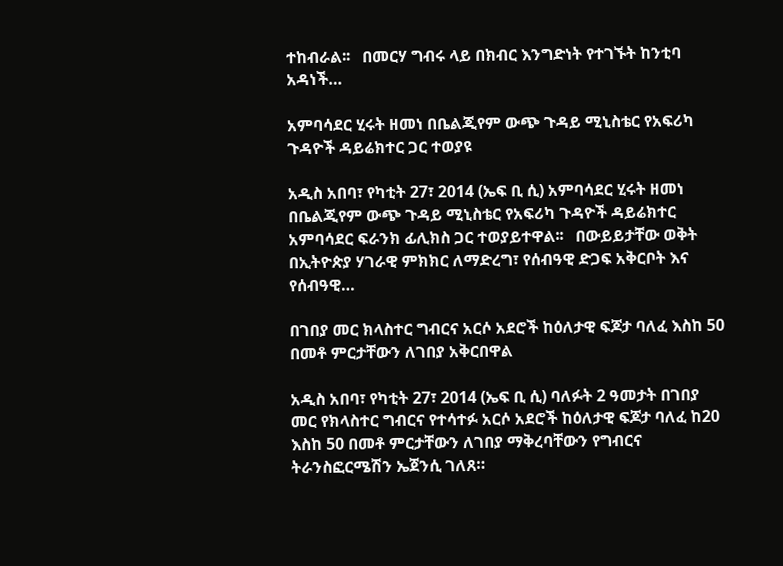ተከብራል፡፡   በመርሃ ግብሩ ላይ በክብር እንግድነት የተገኙት ከንቲባ አዳነች…

አምባሳደር ሂሩት ዘመነ በቤልጂየም ውጭ ጉዳይ ሚኒስቴር የአፍሪካ ጉዳዮች ዳይሬክተር ጋር ተወያዩ

አዲስ አበባ፣ የካቲት 27፣ 2014 (ኤፍ ቢ ሲ) አምባሳደር ሂሩት ዘመነ በቤልጂየም ውጭ ጉዳይ ሚኒስቴር የአፍሪካ ጉዳዮች ዳይሬክተር አምባሳደር ፍራንክ ፊሊክስ ጋር ተወያይተዋል፡፡   በውይይታቸው ወቅት በኢትዮጵያ ሃገራዊ ምክክር ለማድረግ፣ የሰብዓዊ ድጋፍ አቅርቦት እና የሰብዓዊ…

በገበያ መር ክላስተር ግብርና አርሶ አደሮች ከዕለታዊ ፍጆታ ባለፈ እስከ 50 በመቶ ምርታቸውን ለገበያ አቅርበዋል

አዲስ አበባ፣ የካቲት 27፣ 2014 (ኤፍ ቢ ሲ) ባለፉት 2 ዓመታት በገበያ መር የክላስተር ግብርና የተሳተፉ አርሶ አደሮች ከዕለታዊ ፍጆታ ባለፈ ከ20 እስከ 50 በመቶ ምርታቸውን ለገበያ ማቅረባቸውን የግብርና ትራንስፎርሜሽን ኤጀንሲ ገለጸ።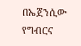በኤጀንሲው የግብርና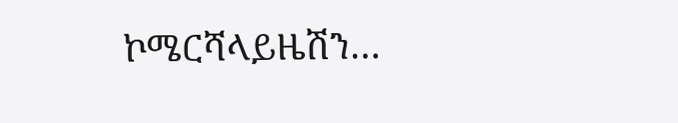ኮሜርሻላይዜሽን…